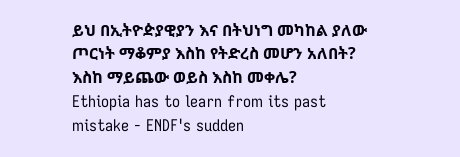ይህ በኢትዮዽያዊያን እና በትህነግ መካከል ያለው ጦርነት ማቆምያ እስከ የትድረስ መሆን አለበት? እስከ ማይጨው ወይስ እስከ መቀሌ?
Ethiopia has to learn from its past mistake - ENDF's sudden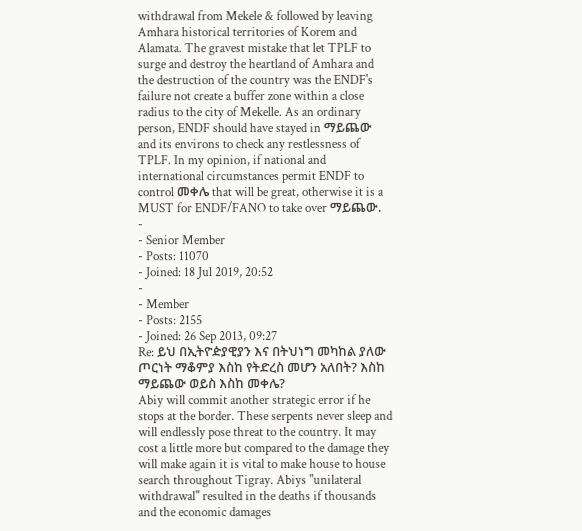withdrawal from Mekele & followed by leaving Amhara historical territories of Korem and Alamata. The gravest mistake that let TPLF to surge and destroy the heartland of Amhara and the destruction of the country was the ENDF's failure not create a buffer zone within a close radius to the city of Mekelle. As an ordinary person, ENDF should have stayed in ማይጨው and its environs to check any restlessness of TPLF. In my opinion, if national and international circumstances permit ENDF to control መቀሌ that will be great, otherwise it is a MUST for ENDF/FANO to take over ማይጨው.
-
- Senior Member
- Posts: 11070
- Joined: 18 Jul 2019, 20:52
-
- Member
- Posts: 2155
- Joined: 26 Sep 2013, 09:27
Re: ይህ በኢትዮዽያዊያን እና በትህነግ መካከል ያለው ጦርነት ማቆምያ እስከ የትድረስ መሆን አለበት? እስከ ማይጨው ወይስ እስከ መቀሌ?
Abiy will commit another strategic error if he stops at the border. These serpents never sleep and will endlessly pose threat to the country. It may cost a little more but compared to the damage they will make again it is vital to make house to house search throughout Tigray. Abiys "unilateral withdrawal" resulted in the deaths if thousands and the economic damages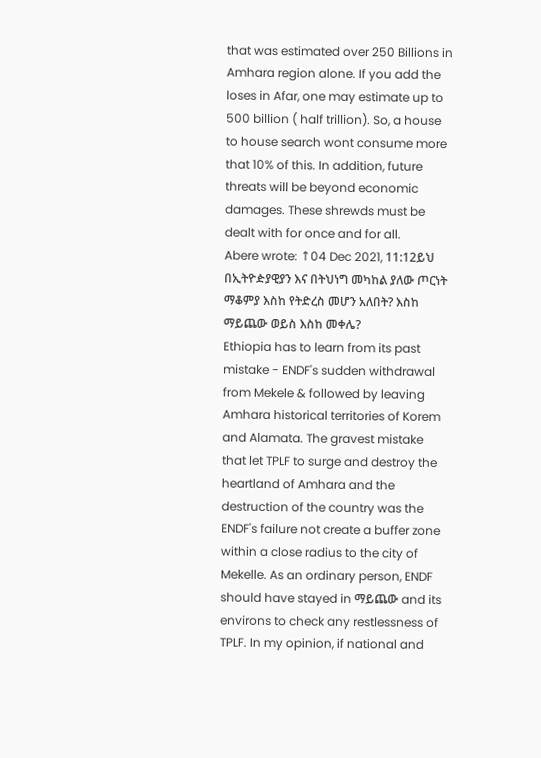that was estimated over 250 Billions in Amhara region alone. If you add the loses in Afar, one may estimate up to 500 billion ( half trillion). So, a house to house search wont consume more that 10% of this. In addition, future threats will be beyond economic damages. These shrewds must be dealt with for once and for all.
Abere wrote: ↑04 Dec 2021, 11:12ይህ በኢትዮዽያዊያን እና በትህነግ መካከል ያለው ጦርነት ማቆምያ እስከ የትድረስ መሆን አለበት? እስከ ማይጨው ወይስ እስከ መቀሌ?
Ethiopia has to learn from its past mistake - ENDF's sudden withdrawal from Mekele & followed by leaving Amhara historical territories of Korem and Alamata. The gravest mistake that let TPLF to surge and destroy the heartland of Amhara and the destruction of the country was the ENDF's failure not create a buffer zone within a close radius to the city of Mekelle. As an ordinary person, ENDF should have stayed in ማይጨው and its environs to check any restlessness of TPLF. In my opinion, if national and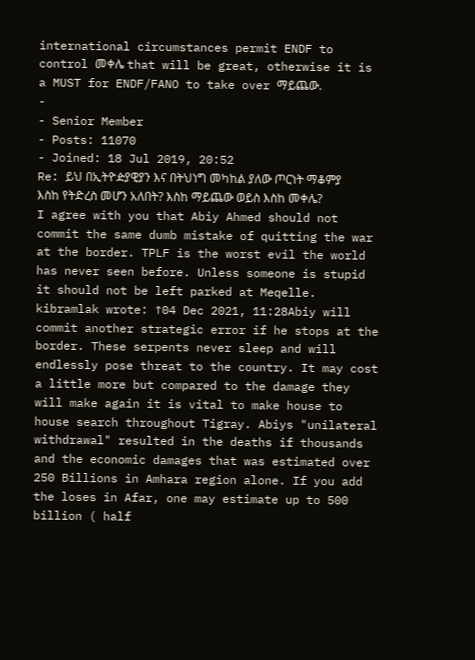international circumstances permit ENDF to control መቀሌ that will be great, otherwise it is a MUST for ENDF/FANO to take over ማይጨው.
-
- Senior Member
- Posts: 11070
- Joined: 18 Jul 2019, 20:52
Re: ይህ በኢትዮዽያዊያን እና በትህነግ መካከል ያለው ጦርነት ማቆምያ እስከ የትድረስ መሆን አለበት? እስከ ማይጨው ወይስ እስከ መቀሌ?
I agree with you that Abiy Ahmed should not commit the same dumb mistake of quitting the war at the border. TPLF is the worst evil the world has never seen before. Unless someone is stupid it should not be left parked at Meqelle.
kibramlak wrote: ↑04 Dec 2021, 11:28Abiy will commit another strategic error if he stops at the border. These serpents never sleep and will endlessly pose threat to the country. It may cost a little more but compared to the damage they will make again it is vital to make house to house search throughout Tigray. Abiys "unilateral withdrawal" resulted in the deaths if thousands and the economic damages that was estimated over 250 Billions in Amhara region alone. If you add the loses in Afar, one may estimate up to 500 billion ( half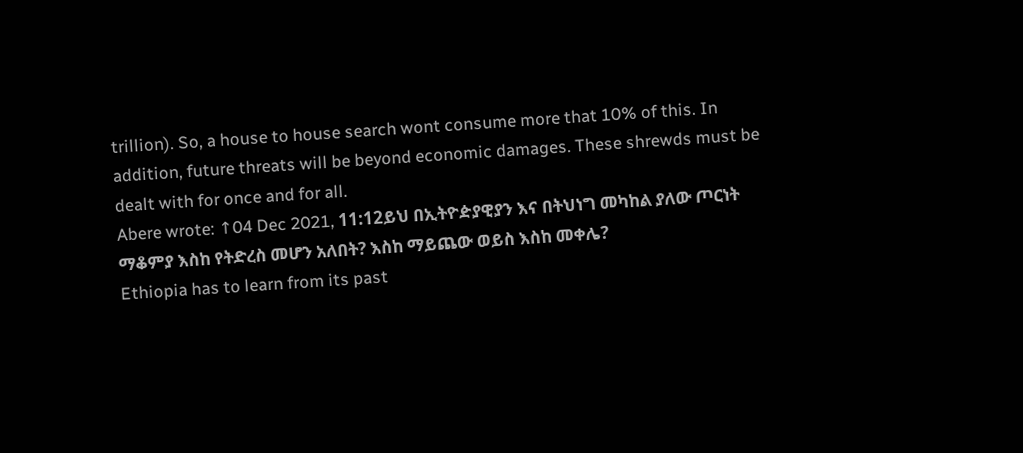trillion). So, a house to house search wont consume more that 10% of this. In addition, future threats will be beyond economic damages. These shrewds must be dealt with for once and for all.
Abere wrote: ↑04 Dec 2021, 11:12ይህ በኢትዮዽያዊያን እና በትህነግ መካከል ያለው ጦርነት ማቆምያ እስከ የትድረስ መሆን አለበት? እስከ ማይጨው ወይስ እስከ መቀሌ?
Ethiopia has to learn from its past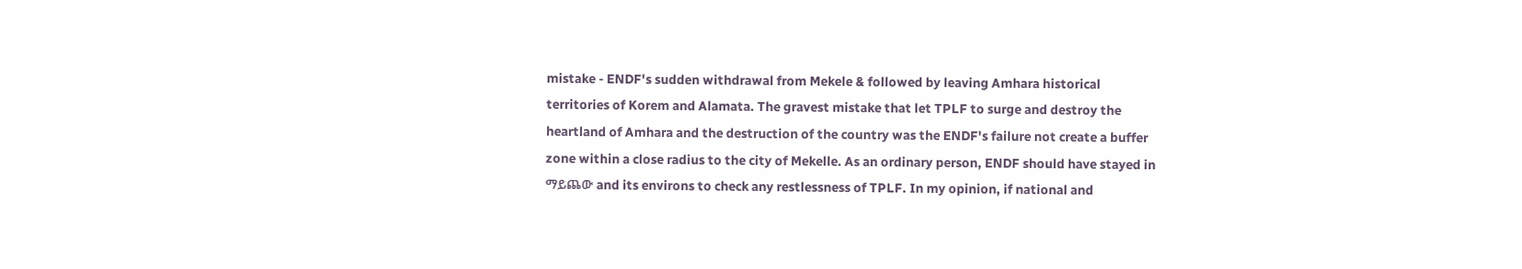mistake - ENDF's sudden withdrawal from Mekele & followed by leaving Amhara historical territories of Korem and Alamata. The gravest mistake that let TPLF to surge and destroy the heartland of Amhara and the destruction of the country was the ENDF's failure not create a buffer zone within a close radius to the city of Mekelle. As an ordinary person, ENDF should have stayed in ማይጨው and its environs to check any restlessness of TPLF. In my opinion, if national and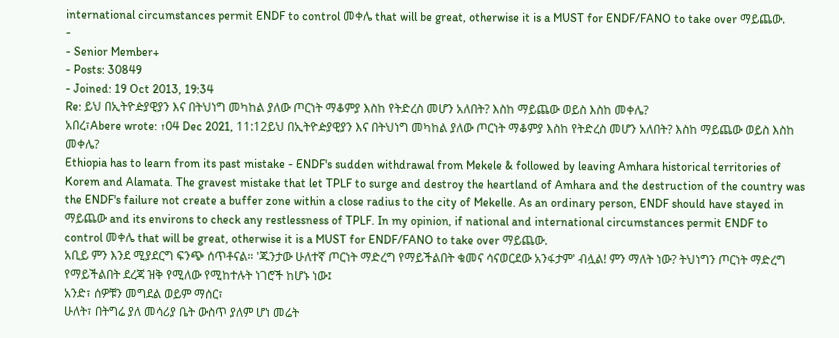international circumstances permit ENDF to control መቀሌ that will be great, otherwise it is a MUST for ENDF/FANO to take over ማይጨው.
-
- Senior Member+
- Posts: 30849
- Joined: 19 Oct 2013, 19:34
Re: ይህ በኢትዮዽያዊያን እና በትህነግ መካከል ያለው ጦርነት ማቆምያ እስከ የትድረስ መሆን አለበት? እስከ ማይጨው ወይስ እስከ መቀሌ?
አበረ፣Abere wrote: ↑04 Dec 2021, 11:12ይህ በኢትዮዽያዊያን እና በትህነግ መካከል ያለው ጦርነት ማቆምያ እስከ የትድረስ መሆን አለበት? እስከ ማይጨው ወይስ እስከ መቀሌ?
Ethiopia has to learn from its past mistake - ENDF's sudden withdrawal from Mekele & followed by leaving Amhara historical territories of Korem and Alamata. The gravest mistake that let TPLF to surge and destroy the heartland of Amhara and the destruction of the country was the ENDF's failure not create a buffer zone within a close radius to the city of Mekelle. As an ordinary person, ENDF should have stayed in ማይጨው and its environs to check any restlessness of TPLF. In my opinion, if national and international circumstances permit ENDF to control መቀሌ that will be great, otherwise it is a MUST for ENDF/FANO to take over ማይጨው.
አቢይ ምን እንደ ሚያደርግ ፍንጭ ሰጥቶናል። 'ጁንታው ሁለተኛ ጦርነት ማድረግ የማይችልበት ቁመና ሳናወርደው አንፋታም' ብሏል! ምን ማለት ነው? ትህነግን ጦርነት ማድረግ የማይችልበት ደረጃ ዝቅ የሚለው የሚከተሉት ነገሮች ከሆኑ ነው፤
አንድ፣ ሰዎቹን መግደል ወይም ማሰር፣
ሁለት፣ በትግሬ ያለ መሳሪያ ቤት ውስጥ ያለም ሆነ መሬት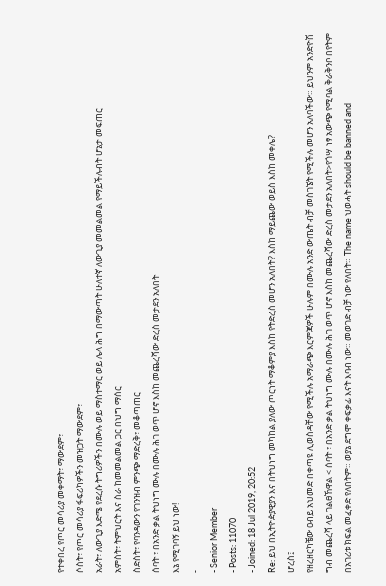የተቀበረ የጦር መሳሪያ መቀማት፣ ማውደም፣
ሶስት፣ የጦር መሳሪያ ፋፍሪካዎችን መዝጋት ማውደም፣
አራት፣ ለውጊያ እድሜ የደረሱ ትግሪዎችን በሙሉ ወይ ማስተማር ወይ ሌላ ሕግ በማውጣት ሁለተኛ ለውጊያ መመልመል የማይችሉብት ሆኔታ መፍጠር
አምስት፣ ትምህርት እና ስራ ከመመልመል ጋር በህግ ማሰር
ስድስት፣ የባንዳውን የገንዝብ ምንጭ ማድረቅ፣ መቆጣጠር
ሰባት ፣ በአንድ ቃል ትህነግ ሙሉ በሙሉ ሕገ ወጥ ሆኖ እስከ መጨረሻው ድረስ መታደን አለበት
እኔ የሚገባኝ ይህ ነው!
-
- Senior Member
- Posts: 11070
- Joined: 18 Jul 2019, 20:52
Re: ይህ በኢትዮዽያዊያን እና በትህነግ መካከል ያለው ጦርነት ማቆምያ እስከ የትድረስ መሆን አለበት? እስከ ማይጨው ወይስ እስከ መቀሌ?
ሆረስ፤
የዘረዘርካቼው ዐብይ አህመድ በቀጣዩ ሊወስዳቸው የሚችሉ አማራጭ እርምጃዎች ሁሉም በሙሉ አንድ ውጤት ብቻ መስገኜት የሚችሉ መሆን አለባችው። ይህንም አንድዮሽ ግብ መጨረሻ ላይ ገልፀኸዋል < ሰባት ፣ በአንድ ቃል ትህነግ ሙሉ በሙሉ ሕገ ወጥ ሆኖ እስከ መጨረሻው ድረስ መታደን አለበት>የጎሣ ነፃ አውጭ የሚባል ቅራቅንቦ በየትም በአገሪቱ ክፍል መፈቀድ የለበትም። ወያኔ ደግሞ ቀፍቃፊ እናት እባብ ነው። መወገድ ብቻ ነው የለበት። The name ህወሓት should be banned and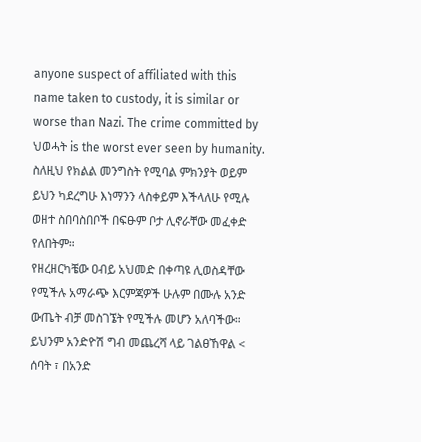anyone suspect of affiliated with this name taken to custody, it is similar or worse than Nazi. The crime committed by ህወሓት is the worst ever seen by humanity. ስለዚህ የክልል መንግስት የሚባል ምክንያት ወይም ይህን ካደረግሁ እነማንን ላስቀይም እችላለሁ የሚሉ ወዘተ ስበባስበቦች በፍፁም ቦታ ሊኖራቸው መፈቀድ የለበትም።
የዘረዘርካቼው ዐብይ አህመድ በቀጣዩ ሊወስዳቸው የሚችሉ አማራጭ እርምጃዎች ሁሉም በሙሉ አንድ ውጤት ብቻ መስገኜት የሚችሉ መሆን አለባችው። ይህንም አንድዮሽ ግብ መጨረሻ ላይ ገልፀኸዋል < ሰባት ፣ በአንድ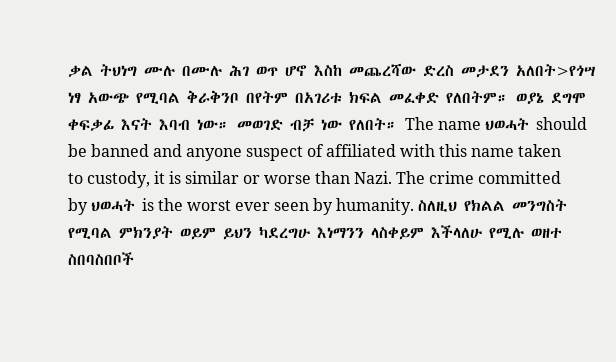ቃል ትህነግ ሙሉ በሙሉ ሕገ ወጥ ሆኖ እስከ መጨረሻው ድረስ መታደን አለበት>የጎሣ ነፃ አውጭ የሚባል ቅራቅንቦ በየትም በአገሪቱ ክፍል መፈቀድ የለበትም። ወያኔ ደግሞ ቀፍቃፊ እናት እባብ ነው። መወገድ ብቻ ነው የለበት። The name ህወሓት should be banned and anyone suspect of affiliated with this name taken to custody, it is similar or worse than Nazi. The crime committed by ህወሓት is the worst ever seen by humanity. ስለዚህ የክልል መንግስት የሚባል ምክንያት ወይም ይህን ካደረግሁ እነማንን ላስቀይም እችላለሁ የሚሉ ወዘተ ስበባስበቦች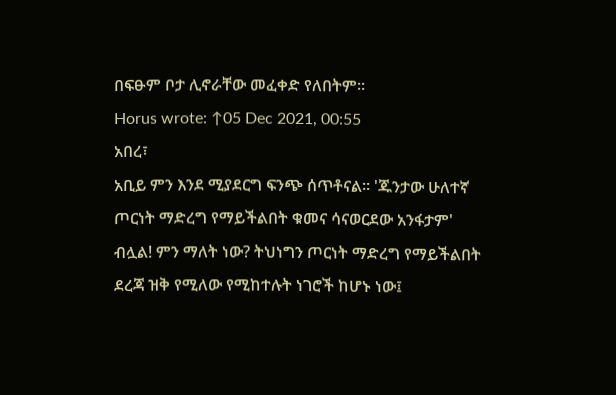በፍፁም ቦታ ሊኖራቸው መፈቀድ የለበትም።
Horus wrote: ↑05 Dec 2021, 00:55
አበረ፣
አቢይ ምን እንደ ሚያደርግ ፍንጭ ሰጥቶናል። 'ጁንታው ሁለተኛ ጦርነት ማድረግ የማይችልበት ቁመና ሳናወርደው አንፋታም' ብሏል! ምን ማለት ነው? ትህነግን ጦርነት ማድረግ የማይችልበት ደረጃ ዝቅ የሚለው የሚከተሉት ነገሮች ከሆኑ ነው፤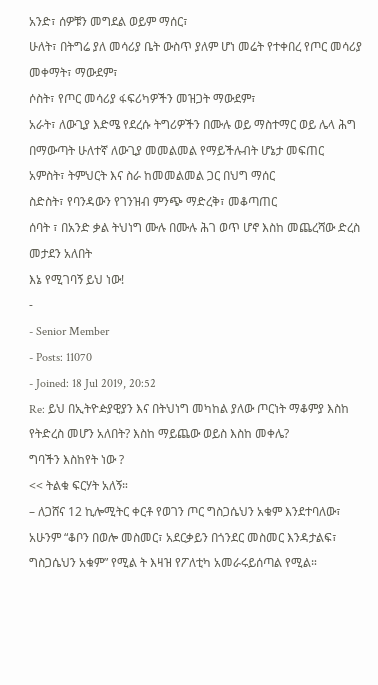አንድ፣ ሰዎቹን መግደል ወይም ማሰር፣
ሁለት፣ በትግሬ ያለ መሳሪያ ቤት ውስጥ ያለም ሆነ መሬት የተቀበረ የጦር መሳሪያ መቀማት፣ ማውደም፣
ሶስት፣ የጦር መሳሪያ ፋፍሪካዎችን መዝጋት ማውደም፣
አራት፣ ለውጊያ እድሜ የደረሱ ትግሪዎችን በሙሉ ወይ ማስተማር ወይ ሌላ ሕግ በማውጣት ሁለተኛ ለውጊያ መመልመል የማይችሉብት ሆኔታ መፍጠር
አምስት፣ ትምህርት እና ስራ ከመመልመል ጋር በህግ ማሰር
ስድስት፣ የባንዳውን የገንዝብ ምንጭ ማድረቅ፣ መቆጣጠር
ሰባት ፣ በአንድ ቃል ትህነግ ሙሉ በሙሉ ሕገ ወጥ ሆኖ እስከ መጨረሻው ድረስ መታደን አለበት
እኔ የሚገባኝ ይህ ነው!
-
- Senior Member
- Posts: 11070
- Joined: 18 Jul 2019, 20:52
Re: ይህ በኢትዮዽያዊያን እና በትህነግ መካከል ያለው ጦርነት ማቆምያ እስከ የትድረስ መሆን አለበት? እስከ ማይጨው ወይስ እስከ መቀሌ?
ግባችን እስከየት ነው ?
<< ትልቁ ፍርሃት አለኝ።
– ለጋሸና 12 ኪሎሚትር ቀርቶ የወገን ጦር ግስጋሴህን አቁም እንደተባለው፣ አሁንም “ቆቦን በወሎ መስመር፣ አደርቃይን በጎንደር መስመር እንዳታልፍ፣ ግስጋሴህን አቁም” የሚል ት እዛዝ የፖለቲካ አመራሩይሰጣል የሚል።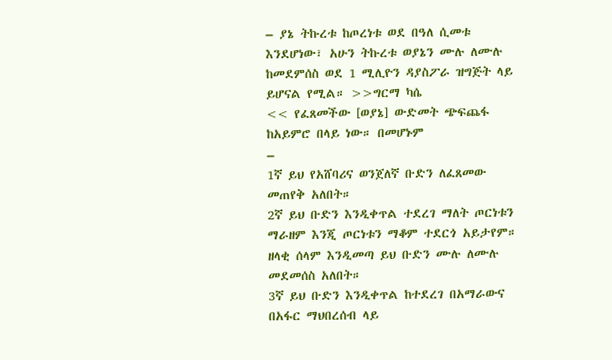– ያኔ ትኩረቱ ከጦረነቱ ወደ በዓለ ሲመቱ እንደሆነው፣ አሁን ትኩረቱ ወያኔን ሙሉ ለሙሉ ከመደምሰስ ወደ 1 ሚሊዮን ዳያስፖራ ዝግጅት ላይ ይሆናል የሚል። >>ግርማ ካሴ
<< የፈጸመችው [ወያኔ] ውድመት ጭፍጨፋ ከአይምሮ በላይ ነው። በመሆኑም
–
1ኛ ይህ የአሸባሪና ወንጀለኛ ቡድን ለፈጸመው መጠየቅ አለበት።
2ኛ ይህ ቡድን እንዲቀጥል ተደረገ ማለት ጦርነቱን ማራዘም እንጂ ጦርነቱን ማቆም ተደርጎ አይታየም። ዘላቂ ሰላም እንዲመጣ ይህ ቡድን ሙሉ ለሙሉ መደመሰስ አለበት።
3ኛ ይህ ቡድን እንዲቀጥል ከተደረገ በአማራውና በአፋር ማህበረሰብ ላይ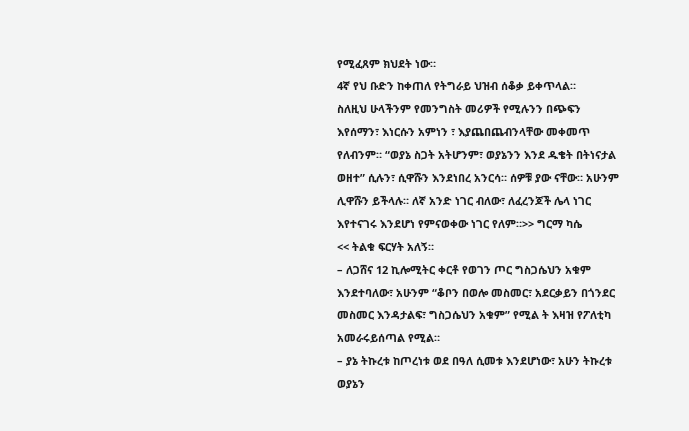የሚፈጸም ክህደት ነው።
4ኛ የህ ቡድን ከቀጠለ የትግራይ ህዝብ ሰቆቃ ይቀጥላል።
ስለዚህ ሁላችንም የመንግስት መሪዎች የሚሉንን በጭፍን እየሰማን፣ እነርሱን አምነን ፣ እያጨበጨብንላቸው መቀመጥ የለብንም። “ወያኔ ስጋት አትሆንም፣ ወያኔንን እንደ ዱቄት በትነናታል ወዘተ” ሲሉን፣ ሲዋሹን እንደነበረ አንርሳ። ሰዎቹ ያው ናቸው። አሁንም ሊዋሹን ይችላሉ። ለኛ አንድ ነገር ብለው፣ ለፈረንጆች ሌላ ነገር እየተናገሩ እንደሆነ የምናወቀው ነገር የለም።>> ግርማ ካሴ
<< ትልቁ ፍርሃት አለኝ።
– ለጋሸና 12 ኪሎሚትር ቀርቶ የወገን ጦር ግስጋሴህን አቁም እንደተባለው፣ አሁንም “ቆቦን በወሎ መስመር፣ አደርቃይን በጎንደር መስመር እንዳታልፍ፣ ግስጋሴህን አቁም” የሚል ት እዛዝ የፖለቲካ አመራሩይሰጣል የሚል።
– ያኔ ትኩረቱ ከጦረነቱ ወደ በዓለ ሲመቱ እንደሆነው፣ አሁን ትኩረቱ ወያኔን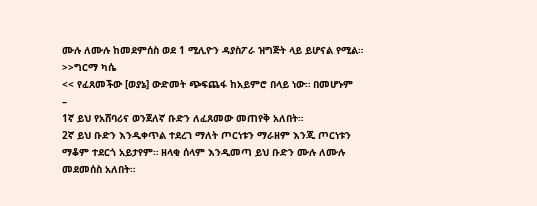ሙሉ ለሙሉ ከመደምሰስ ወደ 1 ሚሊዮን ዳያስፖራ ዝግጅት ላይ ይሆናል የሚል። >>ግርማ ካሴ
<< የፈጸመችው [ወያኔ] ውድመት ጭፍጨፋ ከአይምሮ በላይ ነው። በመሆኑም
–
1ኛ ይህ የአሸባሪና ወንጀለኛ ቡድን ለፈጸመው መጠየቅ አለበት።
2ኛ ይህ ቡድን እንዲቀጥል ተደረገ ማለት ጦርነቱን ማራዘም እንጂ ጦርነቱን ማቆም ተደርጎ አይታየም። ዘላቂ ሰላም እንዲመጣ ይህ ቡድን ሙሉ ለሙሉ መደመሰስ አለበት።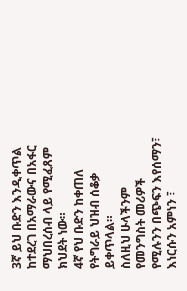3ኛ ይህ ቡድን እንዲቀጥል ከተደረገ በአማራውና በአፋር ማህበረሰብ ላይ የሚፈጸም ክህደት ነው።
4ኛ የህ ቡድን ከቀጠለ የትግራይ ህዝብ ሰቆቃ ይቀጥላል።
ስለዚህ ሁላችንም የመንግስት መሪዎች የሚሉንን በጭፍን እየሰማን፣ እነርሱን አምነን ፣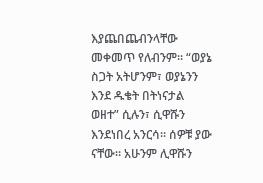እያጨበጨብንላቸው መቀመጥ የለብንም። “ወያኔ ስጋት አትሆንም፣ ወያኔንን እንደ ዱቄት በትነናታል ወዘተ” ሲሉን፣ ሲዋሹን እንደነበረ አንርሳ። ሰዎቹ ያው ናቸው። አሁንም ሊዋሹን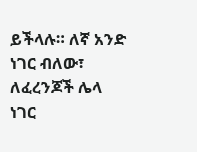ይችላሉ። ለኛ አንድ ነገር ብለው፣ ለፈረንጆች ሌላ ነገር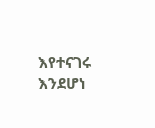እየተናገሩ እንደሆነ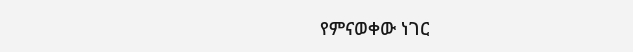የምናወቀው ነገር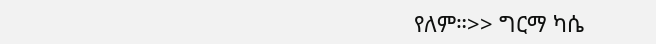የለም።>> ግርማ ካሴ